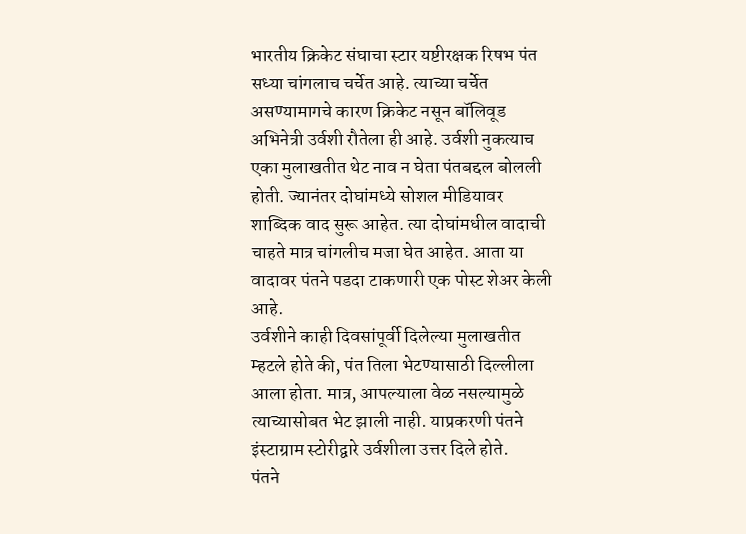भारतीय क्रिकेट संघाचा स्टार यष्टीरक्षक रिषभ पंत सध्या चांगलाच चर्चेत आहे. त्याच्या चर्चेत असण्यामागचे कारण क्रिकेट नसून बॉलिवूड अभिनेत्री उर्वशी रौतेला ही आहे. उर्वशी नुकत्याच एका मुलाखतीत थेट नाव न घेता पंतबद्दल बोलली होती. ज्यानंतर दोघांमध्ये सोशल मीडियावर शाब्दिक वाद सुरू आहेत. त्या दोघांमधील वादाची चाहते मात्र चांगलीच मजा घेत आहेत. आता या वादावर पंतने पडदा टाकणारी एक पोस्ट शेअर केली आहे.
उर्वशीने काही दिवसांपूर्वी दिलेल्या मुलाखतीत म्हटले होते की, पंत तिला भेटण्यासाठी दिल्लीला आला होता. मात्र, आपल्याला वेळ नसल्यामुळे त्याच्यासोबत भेट झाली नाही. याप्रकरणी पंतने इंस्टाग्राम स्टोरीद्वारे उर्वशीला उत्तर दिले होते.
पंतने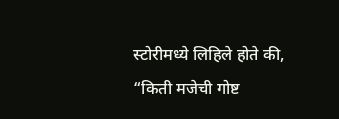स्टोरीमध्ये लिहिले होते की, “किती मजेची गोष्ट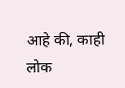आहे की, काही लोक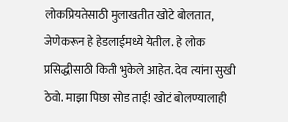लोकप्रियतेसाठी मुलाखतीत खोटे बोलतात, जेणेकरून हे हेडलाईमध्ये येतील. हे लोक प्रसिद्धीसाठी किती भुकेले आहेत. देव त्यांना सुखी ठेवो. माझा पिछा सोड ताई! खोटं बोलण्यालाही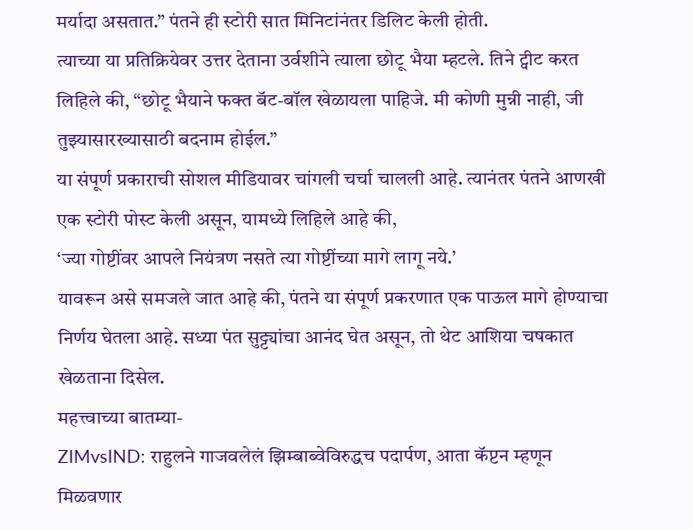मर्यादा असतात.” पंतने ही स्टोरी सात मिनिटांनंतर डिलिट केली होती.
त्याच्या या प्रतिक्रियेवर उत्तर देताना उर्वशीने त्याला छोटू भैया म्हटले. तिने ट्वीट करत लिहिले की, “छोटू भैयाने फक्त बॅट-बॉल खेळायला पाहिजे. मी कोणी मुन्नी नाही, जी तुझ्यासारख्यासाठी बदनाम होईल.”
या संपूर्ण प्रकाराची सोशल मीडियावर चांगली चर्चा चालली आहे. त्यानंतर पंतने आणखी एक स्टोरी पोस्ट केली असून, यामध्ये लिहिले आहे की,
‘ज्या गोष्टींवर आपले नियंत्रण नसते त्या गोष्टींच्या मागे लागू नये.’
यावरून असे समजले जात आहे की, पंतने या संपूर्ण प्रकरणात एक पाऊल मागे होण्याचा निर्णय घेतला आहे. सध्या पंत सुट्ट्यांचा आनंद घेत असून, तो थेट आशिया चषकात खेळताना दिसेल.
महत्त्वाच्या बातम्या-
ZIMvsIND: राहुलने गाजवलेलं झिम्बाब्वेविरुद्धच पदार्पण, आता कॅप्टन म्हणून मिळवणार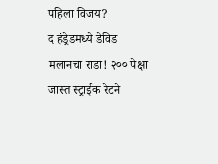पहिला विजय?
द हंड्रेडमध्ये डेविड मलानचा राडा! २०० पेक्षा जास्त स्ट्राईक रेटने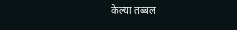केल्या तब्बल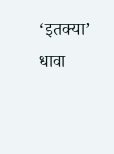‘इतक्या’ धावा